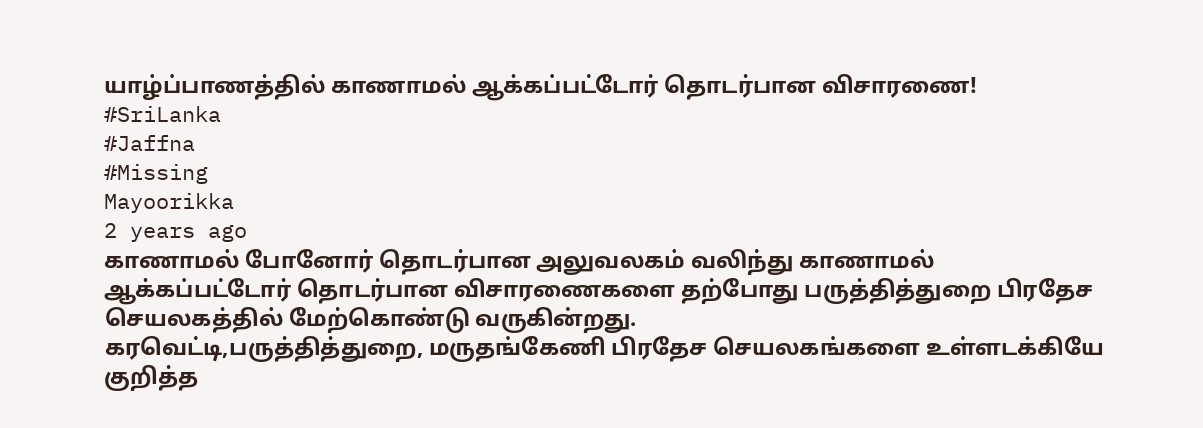யாழ்ப்பாணத்தில் காணாமல் ஆக்கப்பட்டோர் தொடர்பான விசாரணை!
#SriLanka
#Jaffna
#Missing
Mayoorikka
2 years ago
காணாமல் போனோர் தொடர்பான அலுவலகம் வலிந்து காணாமல் ஆக்கப்பட்டோர் தொடர்பான விசாரணைகளை தற்போது பருத்தித்துறை பிரதேச செயலகத்தில் மேற்கொண்டு வருகின்றது.
கரவெட்டி,பருத்தித்துறை, மருதங்கேணி பிரதேச செயலகங்களை உள்ளடக்கியே குறித்த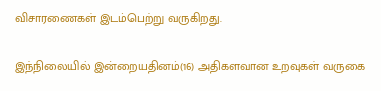விசாரணைகள் இடம்பெற்று வருகிறது.

இந்நிலையில் இன்றையதினம்(16) அதிகளவான உறவுகள் வருகை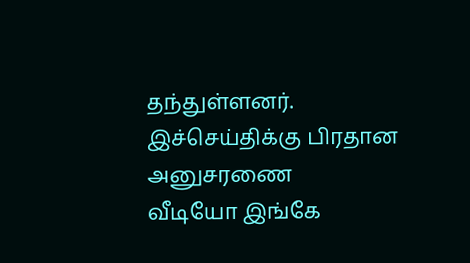தந்துள்ளனர்.
இச்செய்திக்கு பிரதான அனுசரணை
வீடியோ இங்கே